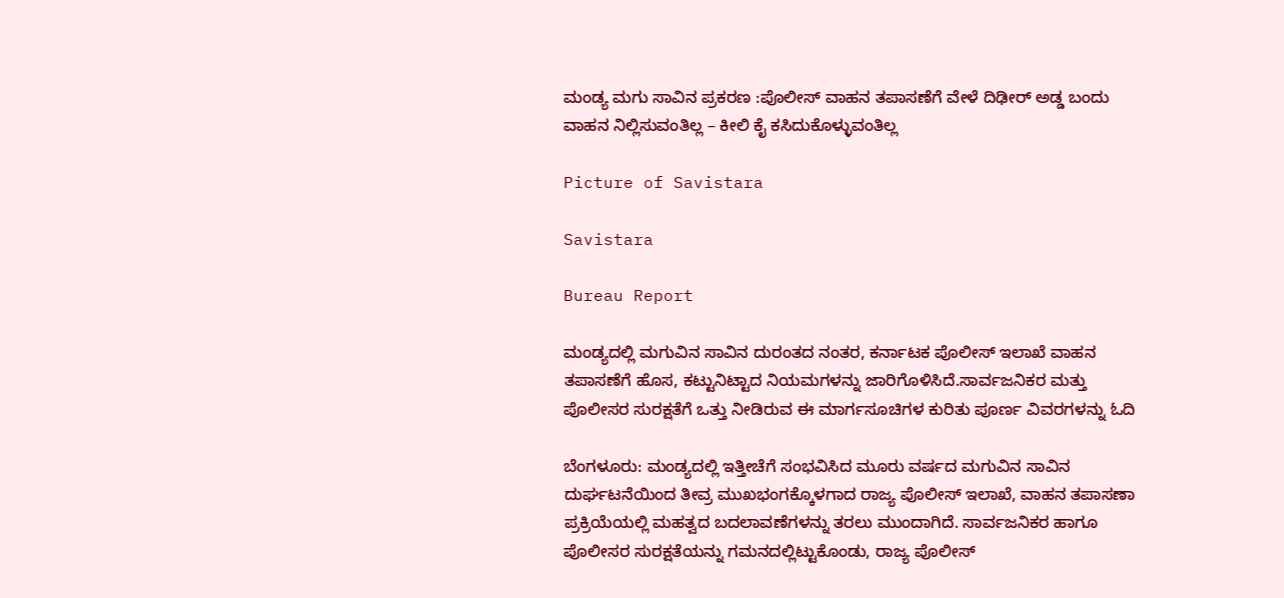ಮಂಡ್ಯ ಮಗು ಸಾವಿನ ಪ್ರಕರಣ :ಪೊಲೀಸ್‌ ವಾಹನ ತಪಾಸಣೆಗೆ ವೇಳೆ ದಿಢೀರ್ ಅಡ್ಡ ಬಂದು ವಾಹನ ನಿಲ್ಲಿಸುವಂತಿಲ್ಲ – ಕೀಲಿ ಕೈ ಕಸಿದುಕೊಳ್ಳುವಂತಿಲ್ಲ

Picture of Savistara

Savistara

Bureau Report

ಮಂಡ್ಯದಲ್ಲಿ ಮಗುವಿನ ಸಾವಿನ ದುರಂತದ ನಂತರ, ಕರ್ನಾಟಕ ಪೊಲೀಸ್ ಇಲಾಖೆ ವಾಹನ ತಪಾಸಣೆಗೆ ಹೊಸ, ಕಟ್ಟುನಿಟ್ಟಾದ ನಿಯಮಗಳನ್ನು ಜಾರಿಗೊಳಿಸಿದೆ.ಸಾರ್ವಜನಿಕರ ಮತ್ತು ಪೊಲೀಸರ ಸುರಕ್ಷತೆಗೆ ಒತ್ತು ನೀಡಿರುವ ಈ ಮಾರ್ಗಸೂಚಿಗಳ ಕುರಿತು ಪೂರ್ಣ ವಿವರಗಳನ್ನು ಓದಿ

ಬೆಂಗಳೂರು: ಮಂಡ್ಯದಲ್ಲಿ ಇತ್ತೀಚೆಗೆ ಸಂಭವಿಸಿದ ಮೂರು ವರ್ಷದ ಮಗುವಿನ ಸಾವಿನ ದುರ್ಘಟನೆಯಿಂದ ತೀವ್ರ ಮುಖಭಂಗಕ್ಕೊಳಗಾದ ರಾಜ್ಯ ಪೊಲೀಸ್‌ ಇಲಾಖೆ, ವಾಹನ ತಪಾಸಣಾ ಪ್ರಕ್ರಿಯೆಯಲ್ಲಿ ಮಹತ್ವದ ಬದಲಾವಣೆಗಳನ್ನು ತರಲು ಮುಂದಾಗಿದೆ. ಸಾರ್ವಜನಿಕರ ಹಾಗೂ ಪೊಲೀಸರ ಸುರಕ್ಷತೆಯನ್ನು ಗಮನದಲ್ಲಿಟ್ಟುಕೊಂಡು, ರಾಜ್ಯ ಪೊಲೀಸ್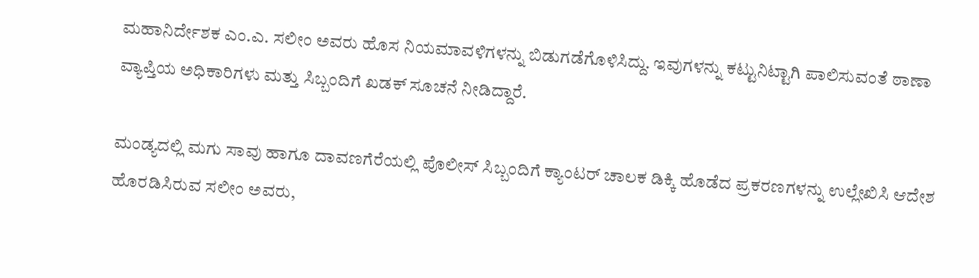ಮಹಾನಿರ್ದೇಶಕ ಎಂ.ಎ. ಸಲೀಂ ಅವರು ಹೊಸ ನಿಯಮಾವಳಿಗಳನ್ನು ಬಿಡುಗಡೆಗೊಳಿಸಿದ್ದು. ಇವುಗಳನ್ನು ಕಟ್ಟುನಿಟ್ಟಾಗಿ ಪಾಲಿಸುವಂತೆ ಠಾಣಾ ವ್ಯಾಪ್ತಿಯ ಅಧಿಕಾರಿಗಳು ಮತ್ತು ಸಿಬ್ಬಂದಿಗೆ ಖಡಕ್ ಸೂಚನೆ ನೀಡಿದ್ದಾರೆ.

ಮಂಡ್ಯದಲ್ಲಿ ಮಗು ಸಾವು ಹಾಗೂ ದಾವಣಗೆರೆಯಲ್ಲಿ ಪೊಲೀಸ್‌ ಸಿಬ್ಬಂದಿಗೆ ಕ್ಯಾಂಟರ್ ಚಾಲಕ ಡಿಕ್ಕಿ ಹೊಡೆದ ಪ್ರಕರಣಗಳನ್ನು ಉಲ್ಲೇಖಿಸಿ ಆದೇಶ ಹೊರಡಿಸಿರುವ ಸಲೀಂ ಅವರು,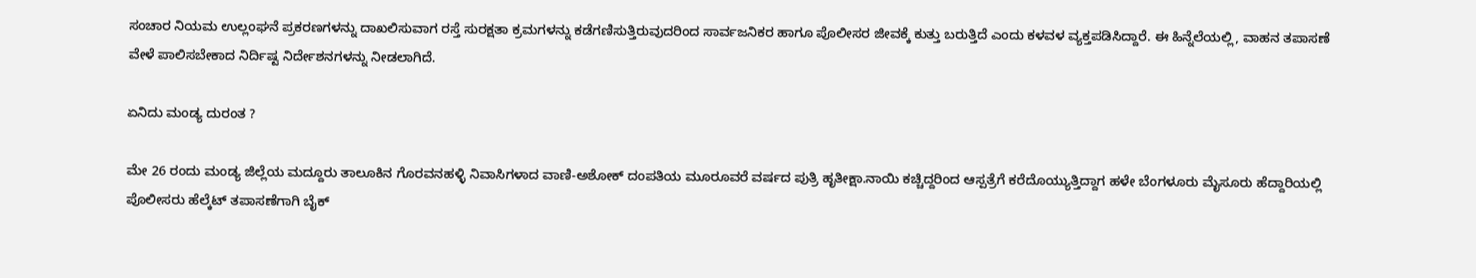ಸಂಚಾರ ನಿಯಮ ಉಲ್ಲಂಘನೆ ಪ್ರಕರಣಗಳನ್ನು ದಾಖಲಿಸುವಾಗ ರಸ್ತೆ ಸುರಕ್ಷತಾ ಕ್ರಮಗಳನ್ನು ಕಡೆಗಣಿಸುತ್ತಿರುವುದರಿಂದ ಸಾರ್ವಜನಿಕರ ಹಾಗೂ ಪೊಲೀಸರ ಜೀವಕ್ಕೆ ಕುತ್ತು ಬರುತ್ತಿದೆ ಎಂದು ಕಳವಳ ವ್ಯಕ್ತಪಡಿಸಿದ್ದಾರೆ. ಈ ಹಿನ್ನೆಲೆಯಲ್ಲಿ, ವಾಹನ ತಪಾಸಣೆ ವೇಳೆ ಪಾಲಿಸಬೇಕಾದ ನಿರ್ದಿಷ್ಟ ನಿರ್ದೇಶನಗಳನ್ನು ನೀಡಲಾಗಿದೆ.

ಏನಿದು ಮಂಡ್ಯ ದುರಂತ ?

ಮೇ 26 ರಂದು ಮಂಡ್ಯ ಜಿಲ್ಲೆಯ ಮದ್ದೂರು ತಾಲೂಕಿನ ಗೊರವನಹಳ್ಳಿ ನಿವಾಸಿಗಳಾದ ವಾಣಿ-ಅಶೋಕ್‌ ದಂಪತಿಯ ಮೂರೂವರೆ ವರ್ಷದ ಪುತ್ರಿ ಹೃತೀಕ್ಷಾ.ನಾಯಿ ಕಚ್ಚಿದ್ದರಿಂದ ಆಸ್ಪತ್ರೆಗೆ ಕರೆದೊಯ್ಯುತ್ತಿದ್ದಾಗ ಹಳೇ ಬೆಂಗಳೂರು ಮೈಸೂರು ಹೆದ್ದಾರಿಯಲ್ಲಿ ಪೊಲೀಸರು ಹೆಲ್ಕೆಟ್ ತಪಾಸಣೆಗಾಗಿ ಬೈಕ್‌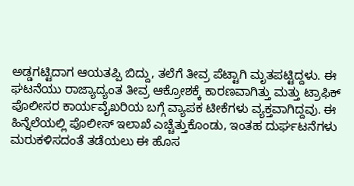ಅಡ್ಡಗಟ್ಟಿದಾಗ ಆಯತಪ್ಪಿ ಬಿದ್ದು, ತಲೆಗೆ ತೀವ್ರ ಪೆಟ್ಟಾಗಿ ಮೃತಪಟ್ಟಿದ್ದಳು. ಈ ಘಟನೆಯು ರಾಜ್ಯಾದ್ಯಂತ ತೀವ್ರ ಆಕ್ರೋಶಕ್ಕೆ ಕಾರಣವಾಗಿತ್ತು ಮತ್ತು ಟ್ರಾಫಿಕ್ ಪೊಲೀಸರ ಕಾರ್ಯವೈಖರಿಯ ಬಗ್ಗೆ ವ್ಯಾಪಕ ಟೀಕೆಗಳು ವ್ಯಕ್ತವಾಗಿದ್ದವು. ಈ ಹಿನ್ನೆಲೆಯಲ್ಲಿ ಪೊಲೀಸ್‌ ಇಲಾಖೆ ಎಚ್ಚೆತ್ತುಕೊಂಡು, ಇಂತಹ ದುರ್ಘಟನೆಗಳು ಮರುಕಳಿಸದಂತೆ ತಡೆಯಲು ಈ ಹೊಸ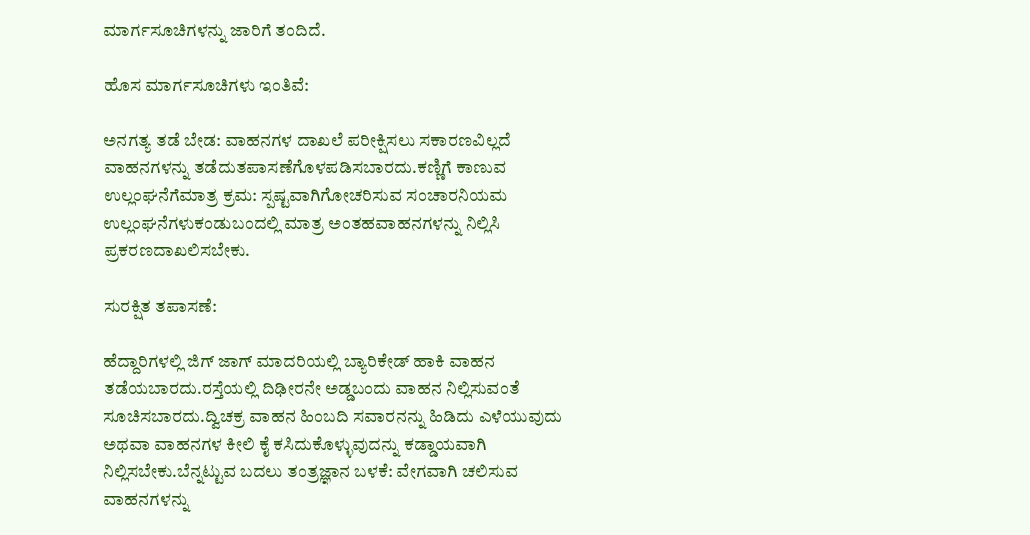ಮಾರ್ಗಸೂಚಿಗಳನ್ನು ಜಾರಿಗೆ ತಂದಿದೆ.

ಹೊಸ ಮಾರ್ಗಸೂಚಿಗಳು ಇಂತಿವೆ:

ಅನಗತ್ಯ ತಡೆ ಬೇಡ: ವಾಹನಗಳ ದಾಖಲೆ ಪರೀಕ್ಷಿಸಲು ಸಕಾರಣವಿಲ್ಲದೆ ವಾಹನಗಳನ್ನು ತಡೆದುತಪಾಸಣೆಗೊಳಪಡಿಸಬಾರದು.ಕಣ್ಣಿಗೆ ಕಾಣುವ ಉಲ್ಲಂಘನೆಗೆಮಾತ್ರ ಕ್ರಮ: ಸ್ಪಷ್ಟವಾಗಿಗೋಚರಿಸುವ ಸಂಚಾರನಿಯಮ ಉಲ್ಲಂಘನೆಗಳುಕಂಡುಬಂದಲ್ಲಿ ಮಾತ್ರ ಅಂತಹವಾಹನಗಳನ್ನು ನಿಲ್ಲಿಸಿ ಪ್ರಕರಣದಾಖಲಿಸಬೇಕು.

ಸುರಕ್ಷಿತ ತಪಾಸಣೆ:

ಹೆದ್ದಾರಿಗಳಲ್ಲಿ ಜಿಗ್ ಜಾಗ್ ಮಾದರಿಯಲ್ಲಿ ಬ್ಯಾರಿಕೇಡ್ ಹಾಕಿ ವಾಹನ ತಡೆಯಬಾರದು.ರಸ್ತೆಯಲ್ಲಿ ದಿಢೀರನೇ ಅಡ್ಡಬಂದು ವಾಹನ ನಿಲ್ಲಿಸುವಂತೆ ಸೂಚಿಸಬಾರದು.ದ್ವಿಚಕ್ರ ವಾಹನ ಹಿಂಬದಿ ಸವಾರನನ್ನು ಹಿಡಿದು ಎಳೆಯುವುದು ಅಥವಾ ವಾಹನಗಳ ಕೀಲಿ ಕೈ ಕಸಿದುಕೊಳ್ಳುವುದನ್ನು ಕಡ್ಡಾಯವಾಗಿ ನಿಲ್ಲಿಸಬೇಕು.ಬೆನ್ನಟ್ಟುವ ಬದಲು ತಂತ್ರಜ್ಞಾನ ಬಳಕೆ: ವೇಗವಾಗಿ ಚಲಿಸುವ ವಾಹನಗಳನ್ನು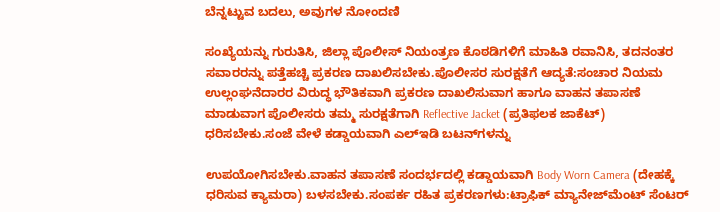ಬೆನ್ನಟ್ಟುವ ಬದಲು, ಅವುಗಳ ನೋಂದಣಿ

ಸಂಖ್ಯೆಯನ್ನು ಗುರುತಿಸಿ, ಜಿಲ್ಲಾ ಪೊಲೀಸ್ ನಿಯಂತ್ರಣ ಕೊಠಡಿಗಳಿಗೆ ಮಾಹಿತಿ ರವಾನಿಸಿ, ತದನಂತರ ಸವಾರರನ್ನು ಪತ್ತೆಹಚ್ಚಿ ಪ್ರಕರಣ ದಾಖಲಿಸಬೇಕು.ಪೊಲೀಸರ ಸುರಕ್ಷತೆಗೆ ಆದ್ಯತೆ:ಸಂಚಾರ ನಿಯಮ ಉಲ್ಲಂಘನೆದಾರರ ವಿರುದ್ಧ ಭೌತಿಕವಾಗಿ ಪ್ರಕರಣ ದಾಖಲಿಸುವಾಗ ಹಾಗೂ ವಾಹನ ತಪಾಸಣೆ ಮಾಡುವಾಗ ಪೊಲೀಸರು ತಮ್ಮ ಸುರಕ್ಷತೆಗಾಗಿ Reflective Jacket (ಪ್ರತಿಫಲಕ ಜಾಕೆಟ್) ಧರಿಸಬೇಕು.ಸಂಜೆ ವೇಳೆ ಕಡ್ಡಾಯವಾಗಿ ಎಲ್‌ಇಡಿ ಬಟನ್‌ಗಳನ್ನು

ಉಪಯೋಗಿಸಬೇಕು.ವಾಹನ ತಪಾಸಣೆ ಸಂದರ್ಭದಲ್ಲಿ ಕಡ್ಡಾಯವಾಗಿ Body Worn Camera (ದೇಹಕ್ಕೆ ಧರಿಸುವ ಕ್ಯಾಮರಾ) ಬಳಸಬೇಕು.ಸಂಪರ್ಕ ರಹಿತ ಪ್ರಕರಣಗಳು:ಟ್ರಾಫಿಕ್ ಮ್ಯಾನೇಜ್‌ಮೆಂಟ್ ಸೆಂಟರ್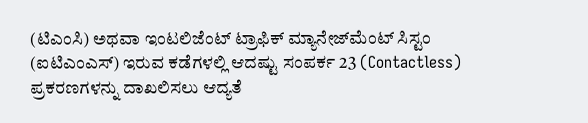(ಟಿಎಂಸಿ) ಅಥವಾ ಇಂಟಲಿಜೆಂಟ್ ಟ್ರಾಫಿಕ್ ಮ್ಯಾನೇಜ್‌ಮೆಂಟ್ ಸಿಸ್ಟಂ (ಐಟಿಎಂಎಸ್) ಇರುವ ಕಡೆಗಳಲ್ಲಿ ಆದಷ್ಟು ಸಂಪರ್ಕ 23 (Contactless) ಪ್ರಕರಣಗಳನ್ನು ದಾಖಲಿಸಲು ಆದ್ಯತೆ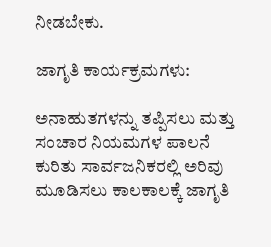ನೀಡಬೇಕು.

ಜಾಗೃತಿ ಕಾರ್ಯಕ್ರಮಗಳು:

ಅನಾಹುತಗಳನ್ನು ತಪ್ಪಿಸಲು ಮತ್ತು ಸಂಚಾರ ನಿಯಮಗಳ ಪಾಲನೆ ಕುರಿತು ಸಾರ್ವಜನಿಕರಲ್ಲಿ ಅರಿವು ಮೂಡಿಸಲು ಕಾಲಕಾಲಕ್ಕೆ ಜಾಗೃತಿ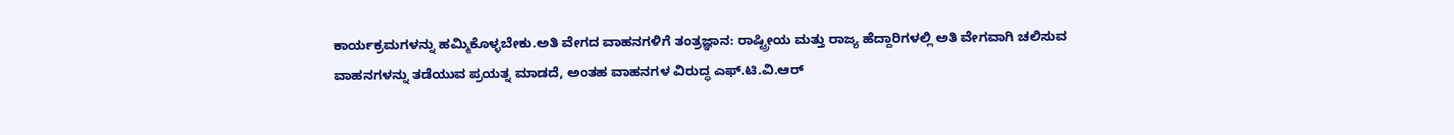ಕಾರ್ಯಕ್ರಮಗಳನ್ನು ಹಮ್ಮಿಕೊಳ್ಳಬೇಕು.ಅತಿ ವೇಗದ ವಾಹನಗಳಿಗೆ ತಂತ್ರಜ್ಞಾನ: ರಾಷ್ಟ್ರೀಯ ಮತ್ತು ರಾಜ್ಯ ಹೆದ್ದಾರಿಗಳಲ್ಲಿ ಅತಿ ವೇಗವಾಗಿ ಚಲಿಸುವ ವಾಹನಗಳನ್ನು ತಡೆಯುವ ಪ್ರಯತ್ನ ಮಾಡದೆ, ಅಂತಹ ವಾಹನಗಳ ವಿರುದ್ಧ ಎಫ್.ಟಿ.ವಿ.ಆರ್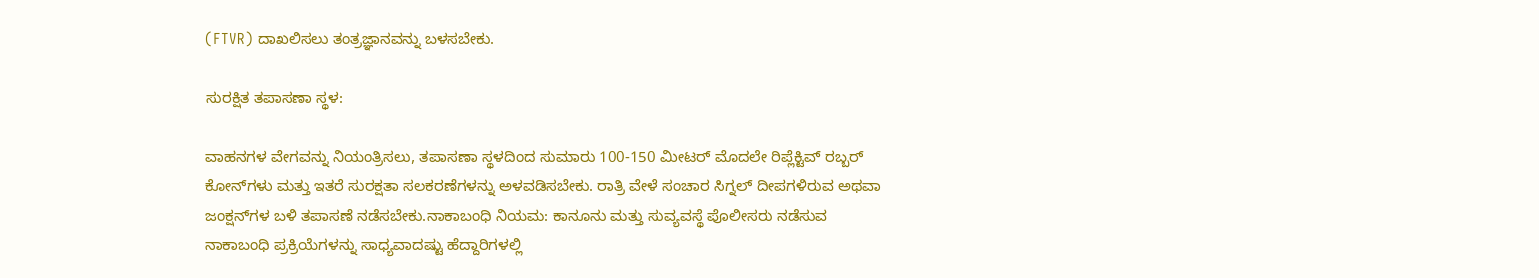(FTVR) ದಾಖಲಿಸಲು ತಂತ್ರಜ್ಞಾನವನ್ನು ಬಳಸಬೇಕು.

ಸುರಕ್ಷಿತ ತಪಾಸಣಾ ಸ್ಥಳ:

ವಾಹನಗಳ ವೇಗವನ್ನು ನಿಯಂತ್ರಿಸಲು, ತಪಾಸಣಾ ಸ್ಥಳದಿಂದ ಸುಮಾರು 100-150 ಮೀಟರ್‌ ಮೊದಲೇ ರಿಪ್ಲೆಕ್ಟಿವ್ ರಬ್ಬ‌ರ್ ಕೋನ್‌ಗಳು ಮತ್ತು ಇತರೆ ಸುರಕ್ಷತಾ ಸಲಕರಣೆಗಳನ್ನು ಅಳವಡಿಸಬೇಕು. ರಾತ್ರಿ ವೇಳೆ ಸಂಚಾರ ಸಿಗ್ನಲ್ ದೀಪಗಳಿರುವ ಅಥವಾ ಜಂಕ್ಷನ್‌ಗಳ ಬಳಿ ತಪಾಸಣೆ ನಡೆಸಬೇಕು.ನಾಕಾಬಂಧಿ ನಿಯಮ: ಕಾನೂನು ಮತ್ತು ಸುವ್ಯವಸ್ಥೆ ಪೊಲೀಸರು ನಡೆಸುವ ನಾಕಾಬಂಧಿ ಪ್ರಕ್ರಿಯೆಗಳನ್ನು ಸಾಧ್ಯವಾದಷ್ಟು ಹೆದ್ದಾರಿಗಳಲ್ಲಿ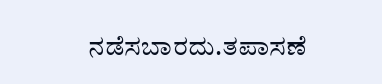ನಡೆಸಬಾರದು.ತಪಾಸಣೆ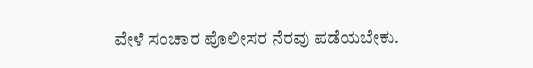ವೇಳೆ ಸಂಚಾರ ಪೊಲೀಸರ ನೆರವು ಪಡೆಯಬೇಕು.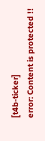[t4b-ticker]
error: Content is protected !!